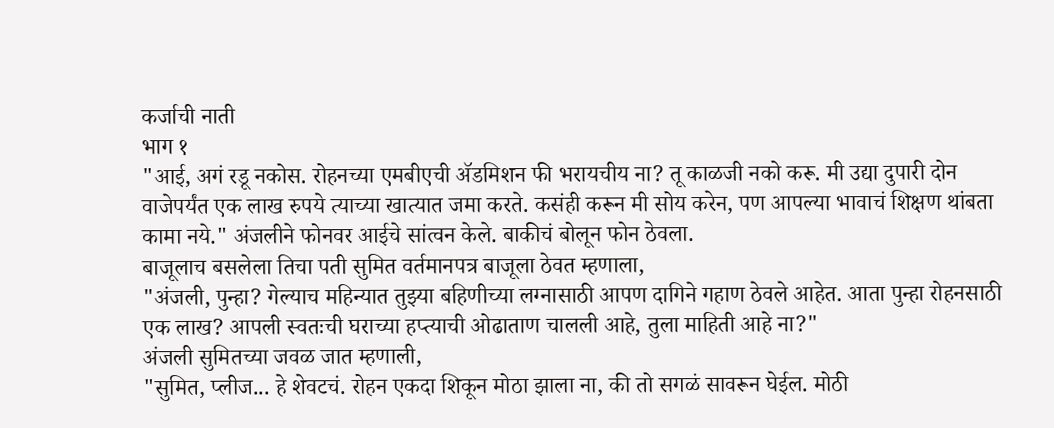कर्जाची नाती
भाग १
"आई, अगं रडू नकोस. रोहनच्या एमबीएची ॲडमिशन फी भरायचीय ना? तू काळजी नको करू. मी उद्या दुपारी दोन वाजेपर्यंत एक लाख रुपये त्याच्या खात्यात जमा करते. कसंही करून मी सोय करेन, पण आपल्या भावाचं शिक्षण थांबता कामा नये." अंजलीने फोनवर आईचे सांत्वन केले. बाकीचं बोलून फोन ठेवला.
बाजूलाच बसलेला तिचा पती सुमित वर्तमानपत्र बाजूला ठेवत म्हणाला,
"अंजली, पुन्हा? गेल्याच महिन्यात तुझ्या बहिणीच्या लग्नासाठी आपण दागिने गहाण ठेवले आहेत. आता पुन्हा रोहनसाठी एक लाख? आपली स्वतःची घराच्या हप्त्याची ओढाताण चालली आहे, तुला माहिती आहे ना?"
अंजली सुमितच्या जवळ जात म्हणाली,
"सुमित, प्लीज... हे शेवटचं. रोहन एकदा शिकून मोठा झाला ना, की तो सगळं सावरून घेईल. मोठी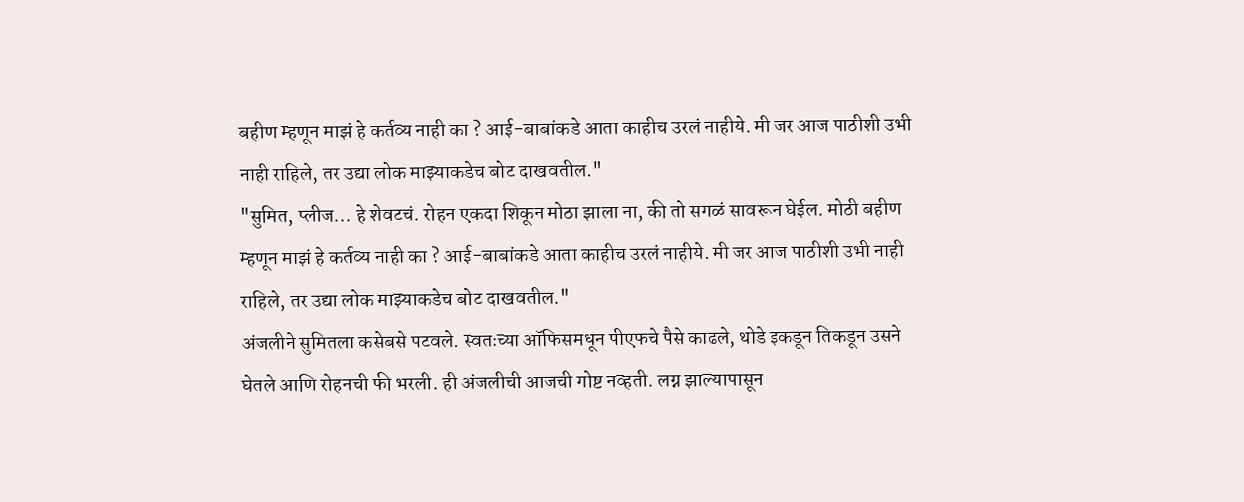बहीण म्हणून माझं हे कर्तव्य नाही का ? आई-बाबांकडे आता काहीच उरलं नाहीये. मी जर आज पाठीशी उभी नाही राहिले, तर उद्या लोक माझ्याकडेच बोट दाखवतील."
"सुमित, प्लीज... हे शेवटचं. रोहन एकदा शिकून मोठा झाला ना, की तो सगळं सावरून घेईल. मोठी बहीण म्हणून माझं हे कर्तव्य नाही का ? आई-बाबांकडे आता काहीच उरलं नाहीये. मी जर आज पाठीशी उभी नाही राहिले, तर उद्या लोक माझ्याकडेच बोट दाखवतील."
अंजलीने सुमितला कसेबसे पटवले. स्वतःच्या ऑफिसमधून पीएफचे पैसे काढले, थोडे इकडून तिकडून उसने घेतले आणि रोहनची फी भरली. ही अंजलीची आजची गोष्ट नव्हती. लग्न झाल्यापासून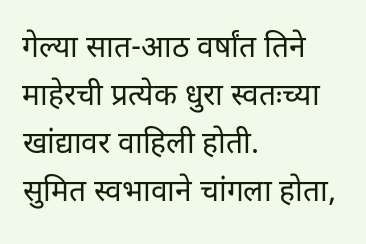गेल्या सात-आठ वर्षांत तिने माहेरची प्रत्येक धुरा स्वतःच्या खांद्यावर वाहिली होती.
सुमित स्वभावाने चांगला होता,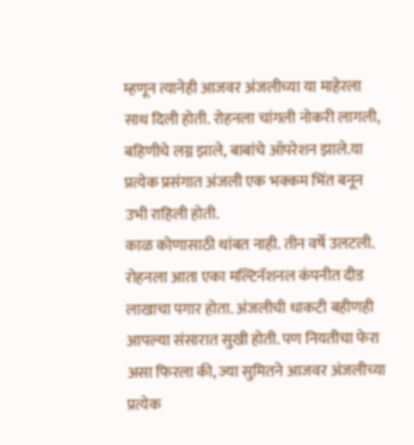म्हणून त्यानेही आजवर अंजलीच्या या माहेरला साथ दिली होती. रोहनला चांगली नोकरी लागली, बहिणीचे लग्न झाले, बाबांचे ऑपरेशन झाले.या प्रत्येक प्रसंगात अंजली एक भक्कम भिंत बनून उभी राहिली होती.
काळ कोणासाठी थांबत नाही. तीन वर्षे उलटली. रोहनला आता एका मल्टिनॅशनल कंपनीत दीड लाखाचा पगार होता. अंजलीची धाकटी बहीणही आपल्या संसारात सुखी होती. पण नियतीचा फेरा असा फिरला की, ज्या सुमितने आजवर अंजलीच्या प्रत्येक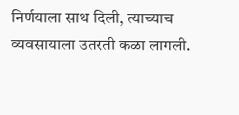निर्णयाला साथ दिली, त्याच्याच व्यवसायाला उतरती कळा लागली.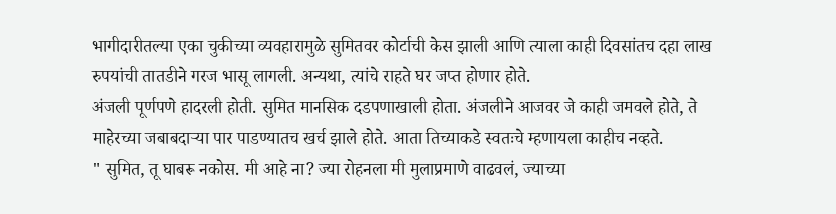भागीदारीतल्या एका चुकीच्या व्यवहारामुळे सुमितवर कोर्टाची केस झाली आणि त्याला काही दिवसांतच दहा लाख रुपयांची तातडीने गरज भासू लागली. अन्यथा, त्यांचे राहते घर जप्त होणार होते.
अंजली पूर्णपणे हादरली होती. सुमित मानसिक दडपणाखाली होता. अंजलीने आजवर जे काही जमवले होते, ते माहेरच्या जबाबदाऱ्या पार पाडण्यातच खर्च झाले होते. आता तिच्याकडे स्वतःचे म्हणायला काहीच नव्हते.
" सुमित, तू घाबरू नकोस. मी आहे ना? ज्या रोहनला मी मुलाप्रमाणे वाढवलं, ज्याच्या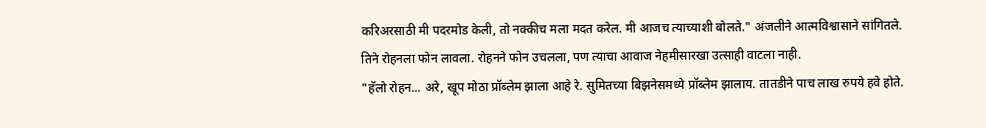करिअरसाठी मी पदरमोड केली, तो नक्कीच मला मदत करेल. मी आजच त्याच्याशी बोलते." अंजलीने आत्मविश्वासाने सांगितले.
तिने रोहनला फोन लावला. रोहनने फोन उचलला, पण त्याचा आवाज नेहमीसारखा उत्साही वाटला नाही.
"हॅलो रोहन... अरे, खूप मोठा प्रॉब्लेम झाला आहे रे. सुमितच्या बिझनेसमध्ये प्रॉब्लेम झालाय. तातडीने पाच लाख रुपये हवे होते.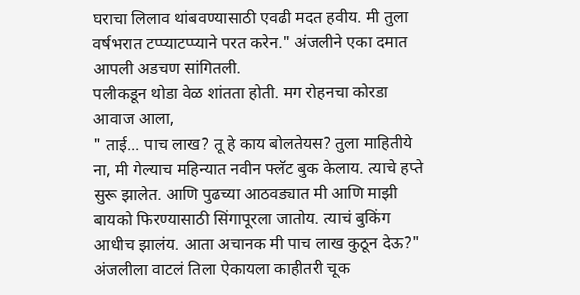घराचा लिलाव थांबवण्यासाठी एवढी मदत हवीय. मी तुला वर्षभरात टप्प्याटप्प्याने परत करेन." अंजलीने एका दमात आपली अडचण सांगितली.
पलीकडून थोडा वेळ शांतता होती. मग रोहनचा कोरडा आवाज आला,
" ताई... पाच लाख? तू हे काय बोलतेयस? तुला माहितीये ना, मी गेल्याच महिन्यात नवीन फ्लॅट बुक केलाय. त्याचे हप्ते सुरू झालेत. आणि पुढच्या आठवड्यात मी आणि माझी बायको फिरण्यासाठी सिंगापूरला जातोय. त्याचं बुकिंग आधीच झालंय. आता अचानक मी पाच लाख कुठून देऊ?"
अंजलीला वाटलं तिला ऐकायला काहीतरी चूक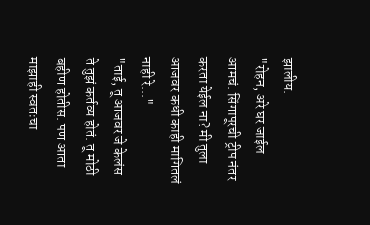झालीय.
"रोहन, अरे घर जाईल आमचं. सिंगापूरची ट्रीप नंतर करता येईल ना? मी तुला आजवर कधी काही मागितलं नाही रे..."
"ताई, तू आजवर जे केलंस ते तुझं कर्तव्य होतं. तू मोठी बहीण होतीस. पण आता माझाही स्वतःचा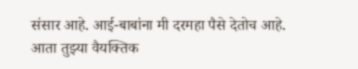संसार आहे. आई-बाबांना मी दरमहा पैसे देतोच आहे. आता तुझ्या वैयक्तिक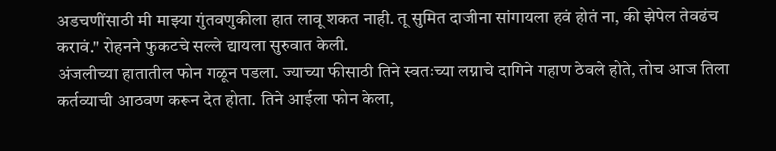अडचणींसाठी मी माझ्या गुंतवणुकीला हात लावू शकत नाही. तू सुमित दाजीना सांगायला हवं होतं ना, की झेपेल तेवढंच करावं." रोहनने फुकटचे सल्ले द्यायला सुरुवात केली.
अंजलीच्या हातातील फोन गळून पडला. ज्याच्या फीसाठी तिने स्वतःच्या लग्नाचे दागिने गहाण ठेवले होते, तोच आज तिला कर्तव्याची आठवण करून देत होता. तिने आईला फोन केला,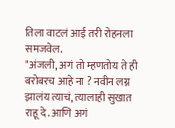तिला वाटलं आई तरी रोहनला समजवेल.
"अंजली, अगं तो म्हणतोय ते ही बरोबरच आहे ना ? नवीन लग्न झालंय त्याचं, त्यालाही सुखात राहू दे. आणि अगं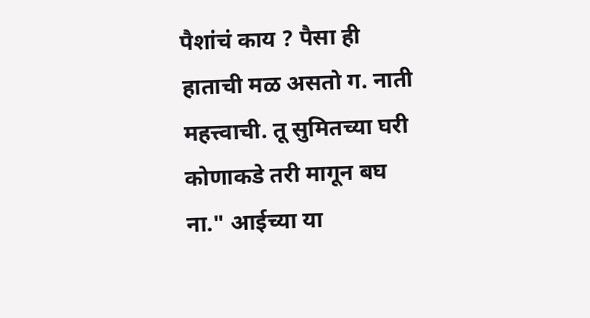पैशांचं काय ? पैसा ही हाताची मळ असतो ग. नाती महत्त्वाची. तू सुमितच्या घरी कोणाकडे तरी मागून बघ ना." आईच्या या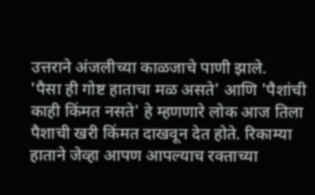उत्तराने अंजलीच्या काळजाचे पाणी झाले.
'पैसा ही गोष्ट हाताचा मळ असते' आणि 'पैशांची काही किंमत नसते' हे म्हणणारे लोक आज तिला पैशाची खरी किंमत दाखवून देत होते. रिकाम्या हाताने जेव्हा आपण आपल्याच रक्ताच्या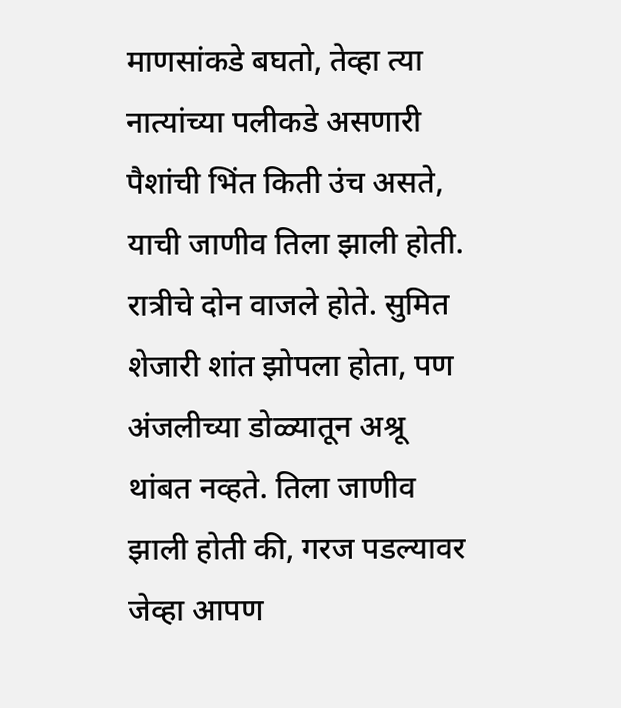माणसांकडे बघतो, तेव्हा त्या नात्यांच्या पलीकडे असणारी पैशांची भिंत किती उंच असते, याची जाणीव तिला झाली होती.
रात्रीचे दोन वाजले होते. सुमित शेजारी शांत झोपला होता, पण अंजलीच्या डोळ्यातून अश्रू थांबत नव्हते. तिला जाणीव झाली होती की, गरज पडल्यावर जेव्हा आपण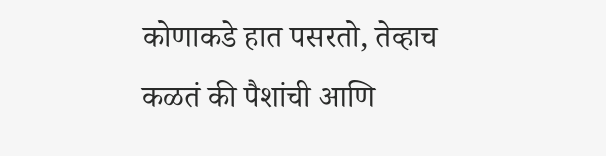कोणाकडे हात पसरतो, तेव्हाच कळतं की पैशांची आणि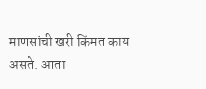माणसांची खरी किंमत काय असते. आता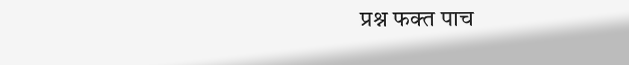प्रश्न फक्त पाच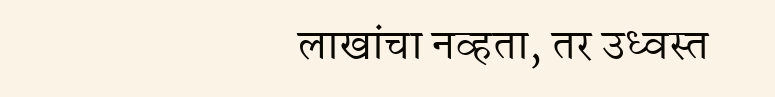लाखांचा नव्हता, तर उध्वस्त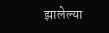झालेल्या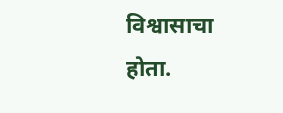विश्वासाचा होता.